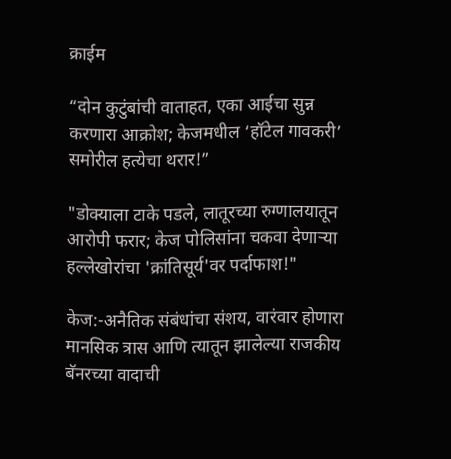क्राईम

“दोन कुटुंबांची वाताहत, एका आईचा सुन्न करणारा आक्रोश; केजमधील ‘हॉटेल गावकरी’ समोरील हत्येचा थरार!”

"डोक्याला टाके पडले, लातूरच्या रुग्णालयातून आरोपी फरार; केज पोलिसांना चकवा देणाऱ्या हल्लेखोरांचा 'क्रांतिसूर्य'वर पर्दाफाश!"

केज:-अनैतिक संबंधांचा संशय, वारंवार होणारा मानसिक त्रास आणि त्यातून झालेल्या राजकीय बॅनरच्या वादाची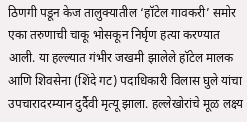ठिणगी पडून केज तालुक्यातील ‘हॉटेल गावकरी’ समोर एका तरुणाची चाकू भोसकून निर्घृण हत्या करण्यात आली. या हल्ल्यात गंभीर जखमी झालेले हॉटेल मालक आणि शिवसेना (शिंदे गट) पदाधिकारी विलास घुले यांचा उपचारादरम्यान दुर्दैवी मृत्यू झाला. हल्लेखोरांचे मूळ लक्ष्य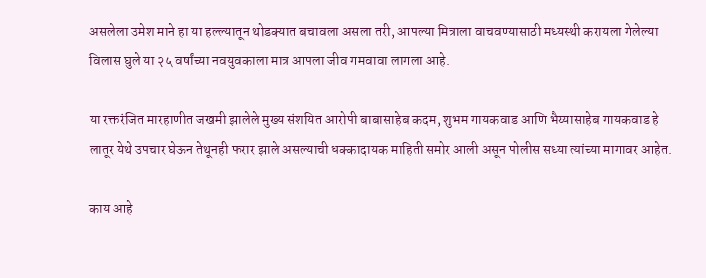असलेला उमेश माने हा या हल्ल्यातून थोडक्यात बचावला असला तरी, आपल्या मित्राला वाचवण्यासाठी मध्यस्थी करायला गेलेल्या विलास घुले या २५ वर्षांच्या नवयुवकाला मात्र आपला जीव गमवावा लागला आहे.

या रक्तरंजित मारहाणीत जखमी झालेले मुख्य संशयित आरोपी बाबासाहेब कदम, शुभम गायकवाड आणि भैय्यासाहेब गायकवाड हे लातूर येथे उपचार घेऊन तेथूनही फरार झाले असल्याची धक्कादायक माहिती समोर आली असून पोलीस सध्या त्यांच्या मागावर आहेत.

काय आहे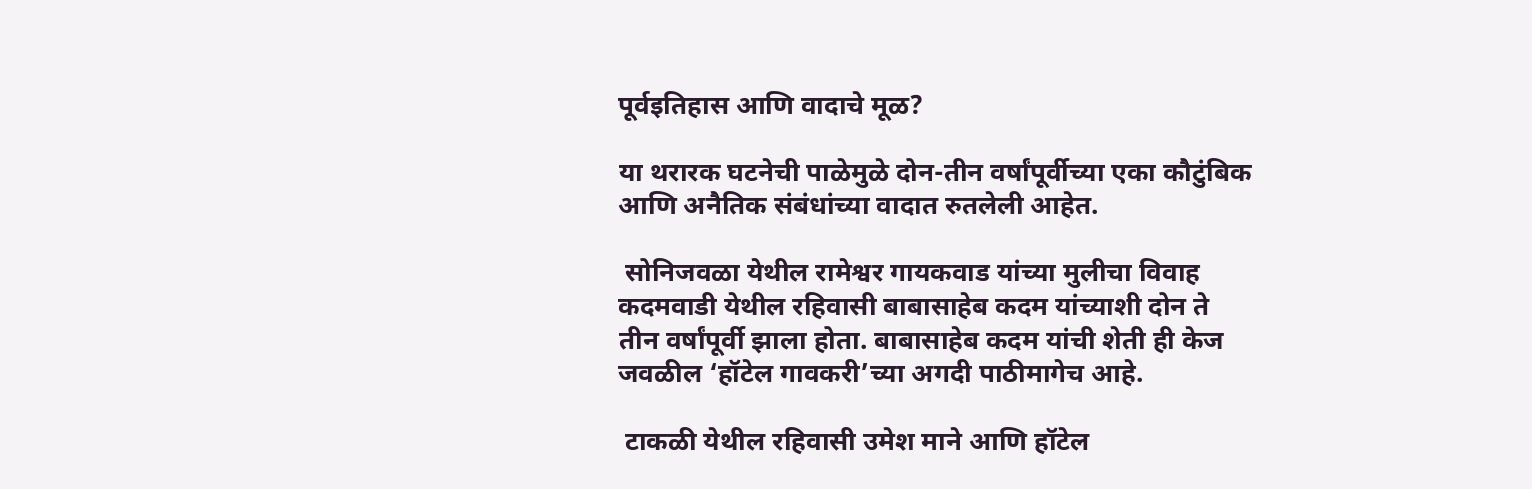पूर्वइतिहास आणि वादाचे मूळ?

या थरारक घटनेची पाळेमुळे दोन-तीन वर्षांपूर्वीच्या एका कौटुंबिक आणि अनैतिक संबंधांच्या वादात रुतलेली आहेत.

 सोनिजवळा येथील रामेश्वर गायकवाड यांच्या मुलीचा विवाह कदमवाडी येथील रहिवासी बाबासाहेब कदम यांच्याशी दोन ते तीन वर्षांपूर्वी झाला होता. बाबासाहेब कदम यांची शेती ही केज जवळील ‘हॉटेल गावकरी’च्या अगदी पाठीमागेच आहे.

 टाकळी येथील रहिवासी उमेश माने आणि हॉटेल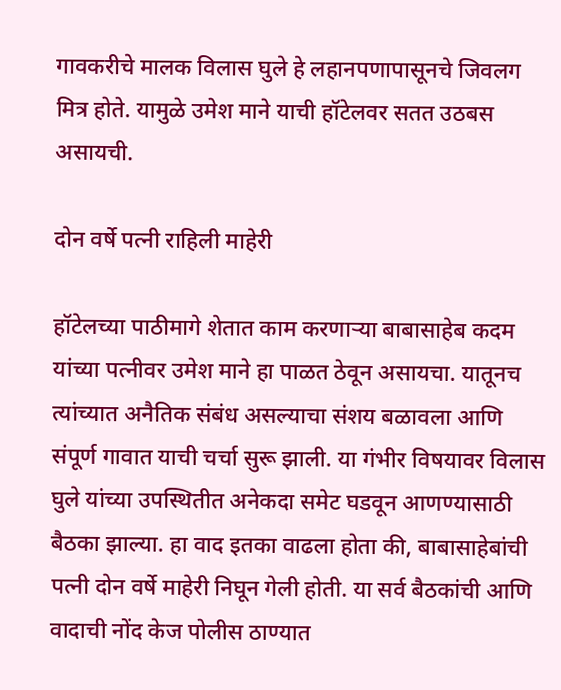गावकरीचे मालक विलास घुले हे लहानपणापासूनचे जिवलग मित्र होते. यामुळे उमेश माने याची हॉटेलवर सतत उठबस असायची.

दोन वर्षे पत्नी राहिली माहेरी

हॉटेलच्या पाठीमागे शेतात काम करणाऱ्या बाबासाहेब कदम यांच्या पत्नीवर उमेश माने हा पाळत ठेवून असायचा. यातूनच त्यांच्यात अनैतिक संबंध असल्याचा संशय बळावला आणि संपूर्ण गावात याची चर्चा सुरू झाली. या गंभीर विषयावर विलास घुले यांच्या उपस्थितीत अनेकदा समेट घडवून आणण्यासाठी बैठका झाल्या. हा वाद इतका वाढला होता की, बाबासाहेबांची पत्नी दोन वर्षे माहेरी निघून गेली होती. या सर्व बैठकांची आणि वादाची नोंद केज पोलीस ठाण्यात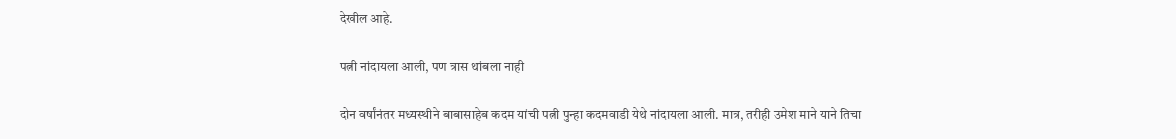देखील आहे.

पत्नी नांदायला आली, पण त्रास थांबला नाही

दोन वर्षांनंतर मध्यस्थीने बाबासाहेब कदम यांची पत्नी पुन्हा कदमवाडी येथे नांदायला आली. मात्र, तरीही उमेश माने याने तिचा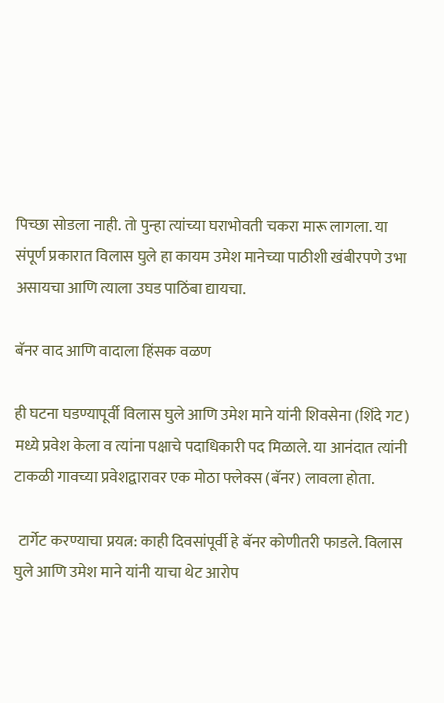पिच्छा सोडला नाही. तो पुन्हा त्यांच्या घराभोवती चकरा मारू लागला. या संपूर्ण प्रकारात विलास घुले हा कायम उमेश मानेच्या पाठीशी खंबीरपणे उभा असायचा आणि त्याला उघड पाठिंबा द्यायचा.

बॅनर वाद आणि वादाला हिंसक वळण

ही घटना घडण्यापूर्वी विलास घुले आणि उमेश माने यांनी शिवसेना (शिंदे गट) मध्ये प्रवेश केला व त्यांना पक्षाचे पदाधिकारी पद मिळाले. या आनंदात त्यांनी टाकळी गावच्या प्रवेशद्वारावर एक मोठा फ्लेक्स (बॅनर) लावला होता.

 टार्गेट करण्याचा प्रयत्न: काही दिवसांपूर्वी हे बॅनर कोणीतरी फाडले. विलास घुले आणि उमेश माने यांनी याचा थेट आरोप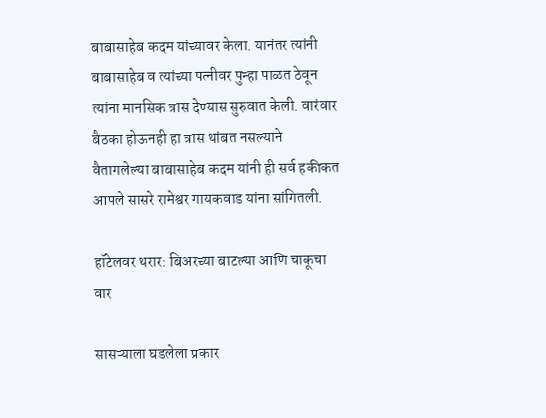बाबासाहेब कदम यांच्यावर केला. यानंतर त्यांनी बाबासाहेब व त्यांच्या पत्नीवर पुन्हा पाळत ठेवून त्यांना मानसिक त्रास देण्यास सुरुवात केली. वारंवार बैठका होऊनही हा त्रास थांबत नसल्याने वैतागलेल्या बाबासाहेब कदम यांनी ही सर्व हकीकत आपले सासरे रामेश्वर गायकवाड यांना सांगितली.

हॉटेलवर थरार: बिअरच्या बाटल्या आणि चाकूचा वार

सासऱ्याला घडलेला प्रकार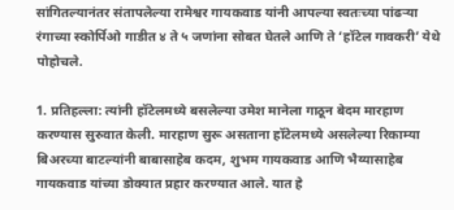सांगितल्यानंतर संतापलेल्या रामेश्वर गायकवाड यांनी आपल्या स्वतःच्या पांढऱ्या रंगाच्या स्कोर्पिओ गाडीत ४ ते ५ जणांना सोबत घेतले आणि ते ‘हॉटेल गावकरी’ येथे पोहोचले.

1. प्रतिहल्ला: त्यांनी हॉटेलमध्ये बसलेल्या उमेश मानेला गाठून बेदम मारहाण करण्यास सुरुवात केली. मारहाण सुरू असताना हॉटेलमध्ये असलेल्या रिकाम्या बिअरच्या बाटल्यांनी बाबासाहेब कदम, शुभम गायकवाड आणि भैय्यासाहेब गायकवाड यांच्या डोक्यात प्रहार करण्यात आले. यात हे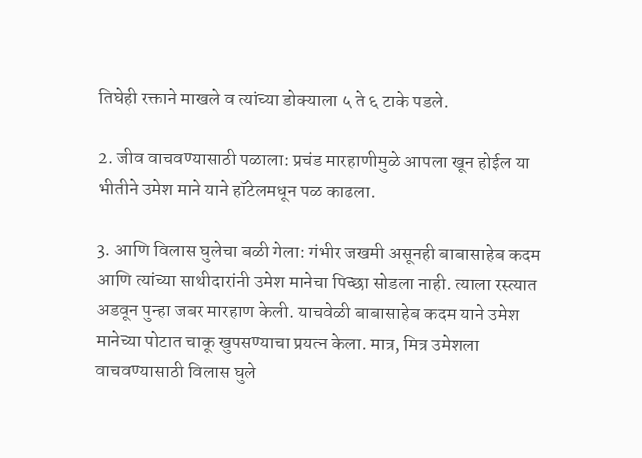तिघेही रक्ताने माखले व त्यांच्या डोक्याला ५ ते ६ टाके पडले.

2. जीव वाचवण्यासाठी पळाला: प्रचंड मारहाणीमुळे आपला खून होईल या भीतीने उमेश माने याने हॉटेलमधून पळ काढला.

3. आणि विलास घुलेचा बळी गेला: गंभीर जखमी असूनही बाबासाहेब कदम आणि त्यांच्या साथीदारांनी उमेश मानेचा पिच्छा सोडला नाही. त्याला रस्त्यात अडवून पुन्हा जबर मारहाण केली. याचवेळी बाबासाहेब कदम याने उमेश मानेच्या पोटात चाकू खुपसण्याचा प्रयत्न केला. मात्र, मित्र उमेशला वाचवण्यासाठी विलास घुले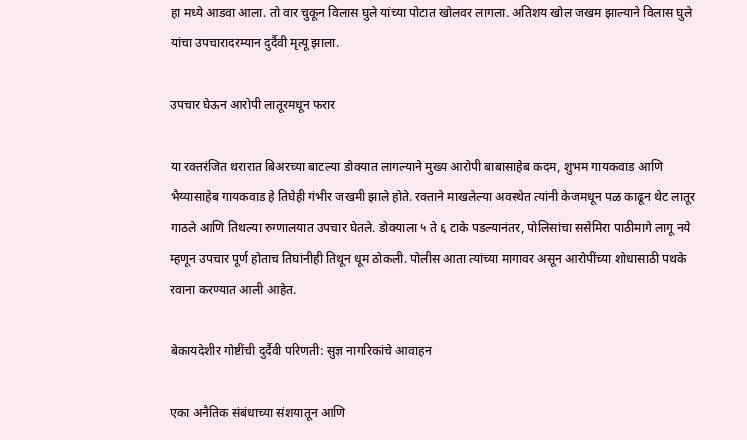हा मध्ये आडवा आला. तो वार चुकून विलास घुले यांच्या पोटात खोलवर लागला. अतिशय खोल जखम झाल्याने विलास घुले यांचा उपचारादरम्यान दुर्दैवी मृत्यू झाला.

उपचार घेऊन आरोपी लातूरमधून फरार

या रक्तरंजित थरारात बिअरच्या बाटल्या डोक्यात लागल्याने मुख्य आरोपी बाबासाहेब कदम, शुभम गायकवाड आणि भैय्यासाहेब गायकवाड हे तिघेही गंभीर जखमी झाले होते. रक्ताने माखलेल्या अवस्थेत त्यांनी केजमधून पळ काढून थेट लातूर गाठले आणि तिथल्या रुग्णालयात उपचार घेतले. डोक्याला ५ ते ६ टाके पडल्यानंतर, पोलिसांचा ससेमिरा पाठीमागे लागू नये म्हणून उपचार पूर्ण होताच तिघांनीही तिथून धूम ठोकली. पोलीस आता त्यांच्या मागावर असून आरोपींच्या शोधासाठी पथके रवाना करण्यात आली आहेत.

बेकायदेशीर गोष्टींची दुर्दैवी परिणती: सुज्ञ नागरिकांचे आवाहन

एका अनैतिक संबंधाच्या संशयातून आणि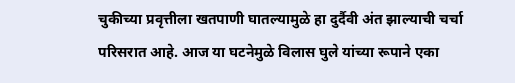चुकीच्या प्रवृत्तीला खतपाणी घातल्यामुळे हा दुर्दैवी अंत झाल्याची चर्चा परिसरात आहे. आज या घटनेमुळे विलास घुले यांच्या रूपाने एका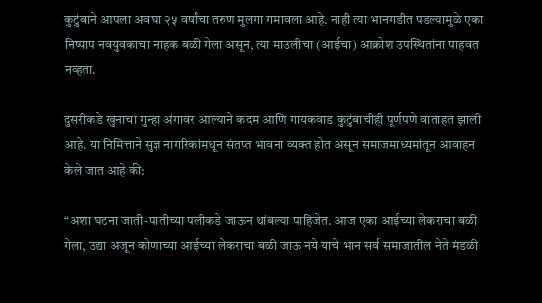कुटुंबाने आपला अवघा २५ वर्षांचा तरुण मुलगा गमावला आहे. नाही त्या भानगडीत पडल्यामुळे एका निष्पाप नवयुवकाचा नाहक बळी गेला असून, त्या माउलीचा (आईचा) आक्रोश उपस्थितांना पाहवत नव्हता.

दुसरीकडे खुनाचा गुन्हा अंगावर आल्याने कदम आणि गायकवाड कुटुंबाचीही पूर्णपणे वाताहत झाली आहे. या निमित्ताने सुज्ञ नागरिकांमधून संतप्त भावना व्यक्त होत असून समाजमाध्यमांतून आवाहन केले जात आहे की:

“अशा घटना जाती-पातीच्या पलीकडे जाऊन थांबल्या पाहिजेत. आज एका आईच्या लेकराचा बळी गेला, उद्या अजून कोणाच्या आईच्या लेकराचा बळी जाऊ नये याचे भान सर्व समाजातील नेते मंडळी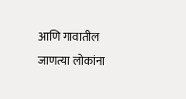आणि गावातील जाणत्या लोकांना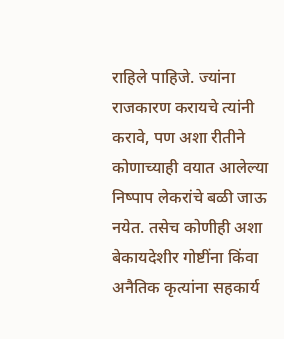राहिले पाहिजे. ज्यांना राजकारण करायचे त्यांनी करावे, पण अशा रीतीने कोणाच्याही वयात आलेल्या निष्पाप लेकरांचे बळी जाऊ नयेत. तसेच कोणीही अशा बेकायदेशीर गोष्टींना किंवा अनैतिक कृत्यांना सहकार्य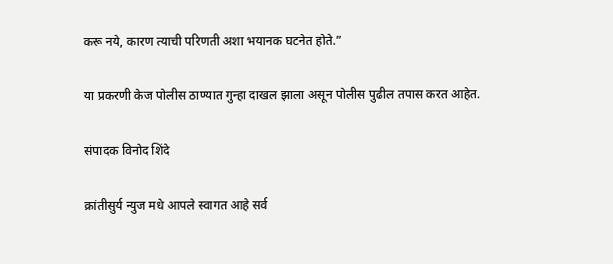करू नये, कारण त्याची परिणती अशा भयानक घटनेत होते.”

या प्रकरणी केज पोलीस ठाण्यात गुन्हा दाखल झाला असून पोलीस पुढील तपास करत आहेत.

संपादक विनोद शिंदे

क्रांतीसुर्य न्युज मधे आपले स्वागत आहे सर्व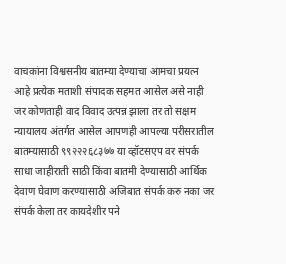वाचकांना विश्वसनीय बातम्या देण्याचा आमचा प्रयत्न आहे प्रत्येक मताशी संपादक सहमत आसेल असे नाही जर कोणताही वाद विवाद उत्पन्न झाला तर तो सक्षम न्यायालय अंतर्गत आसेल आपणही आपल्या परीसरातील बातम्यासाठी ९९२२२६८३७७ या व्हॉटसएप वर संपर्क साधा जाहीराती साठी किंवा बातमी देण्यासाठी आर्थिक देवाण घेवाण करण्यासाठी अजिबात संपर्क करु नका जर संपर्क केला तर कायदेशीर पने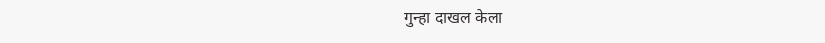गुन्हा दाखल केला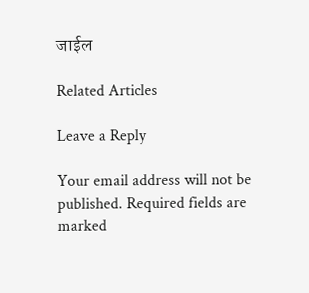जाईल

Related Articles

Leave a Reply

Your email address will not be published. Required fields are marked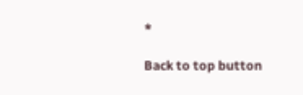*

Back to top button